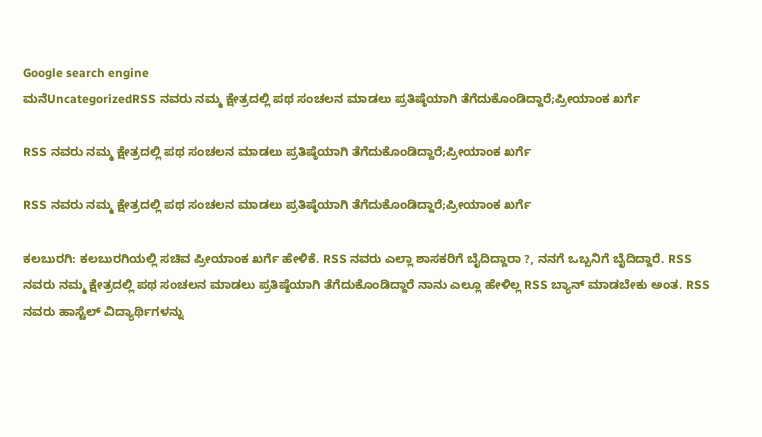Google search engine
ಮನೆUncategorizedRSS ನವರು ನಮ್ಮ ಕ್ಷೇತ್ರದಲ್ಲಿ ಪಥ ಸಂಚಲನ ಮಾಡಲು ಪ್ರತಿಷ್ಠೆಯಾಗಿ ತೆಗೆದುಕೊಂಡಿದ್ದಾರೆ;ಪ್ರೀಯಾಂಕ ಖರ್ಗೆ

RSS ನವರು ನಮ್ಮ ಕ್ಷೇತ್ರದಲ್ಲಿ ಪಥ ಸಂಚಲನ ಮಾಡಲು ಪ್ರತಿಷ್ಠೆಯಾಗಿ ತೆಗೆದುಕೊಂಡಿದ್ದಾರೆ;ಪ್ರೀಯಾಂಕ ಖರ್ಗೆ

RSS ನವರು ನಮ್ಮ ಕ್ಷೇತ್ರದಲ್ಲಿ ಪಥ ಸಂಚಲನ ಮಾಡಲು ಪ್ರತಿಷ್ಠೆಯಾಗಿ ತೆಗೆದುಕೊಂಡಿದ್ದಾರೆ;ಪ್ರೀಯಾಂಕ ಖರ್ಗೆ

ಕಲಬುರಗಿ: ಕಲಬುರಗಿಯಲ್ಲಿ ಸಚಿವ ಪ್ರೀಯಾಂಕ ಖರ್ಗೆ ಹೇಳಿಕೆ. RSS ನವರು ಎಲ್ಲಾ ಶಾಸಕರಿಗೆ ಬೈದಿದ್ದಾರಾ ?, ನನಗೆ ಒಬ್ಬನಿಗೆ ಬೈದಿದ್ದಾರೆ. RSS ನವರು ನಮ್ಮ ಕ್ಷೇತ್ರದಲ್ಲಿ ಪಥ ಸಂಚಲನ ಮಾಡಲು ಪ್ರತಿಷ್ಠೆಯಾಗಿ ತೆಗೆದುಕೊಂಡಿದ್ದಾರೆ ನಾನು ಎಲ್ಲೂ ಹೇಳಿಲ್ಲ RSS ಬ್ಯಾನ್ ಮಾಡಬೇಕು ಅಂತ. RSS ನವರು ಹಾಸ್ಟೆಲ್ ವಿದ್ಯಾರ್ಥಿಗಳನ್ನು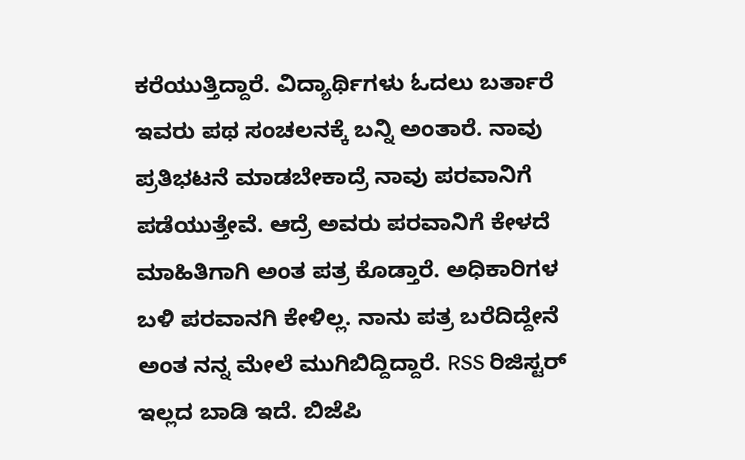ಕರೆಯುತ್ತಿದ್ದಾರೆ. ವಿದ್ಯಾರ್ಥಿಗಳು ಓದಲು ಬರ್ತಾರೆ ಇವರು ಪಥ ಸಂಚಲನಕ್ಕೆ ಬನ್ನಿ ಅಂತಾರೆ. ನಾವು ಪ್ರತಿಭಟನೆ ಮಾಡಬೇಕಾದ್ರೆ ನಾವು ಪರವಾನಿಗೆ ಪಡೆಯುತ್ತೇವೆ. ಆದ್ರೆ ಅವರು ಪರವಾನಿಗೆ ಕೇಳದೆ ಮಾಹಿತಿಗಾಗಿ ಅಂತ ಪತ್ರ ಕೊಡ್ತಾರೆ. ಅಧಿಕಾರಿಗಳ ಬಳಿ ಪರವಾನಗಿ ಕೇಳಿಲ್ಲ. ನಾನು ಪತ್ರ ಬರೆದಿದ್ದೇನೆ ಅಂತ ನನ್ನ ಮೇಲೆ ಮುಗಿಬಿದ್ದಿದ್ದಾರೆ. RSS ರಿಜಿಸ್ಟರ್ ಇಲ್ಲದ ಬಾಡಿ ಇದೆ. ಬಿಜೆಪಿ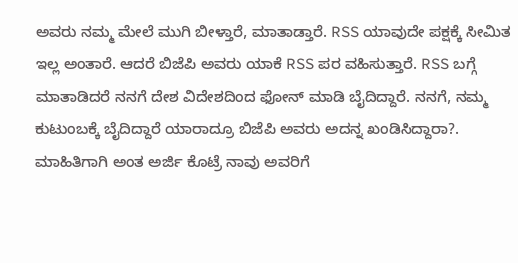ಅವರು ನಮ್ಮ ಮೇಲೆ ಮುಗಿ ಬೀಳ್ತಾರೆ, ಮಾತಾಡ್ತಾರೆ. RSS ಯಾವುದೇ ಪಕ್ಷಕ್ಕೆ ಸೀಮಿತ ಇಲ್ಲ ಅಂತಾರೆ. ಆದರೆ ಬಿಜೆಪಿ ಅವರು ಯಾಕೆ RSS ಪರ ವಹಿಸುತ್ತಾರೆ. RSS ಬಗ್ಗೆ ಮಾತಾಡಿದರೆ ನನಗೆ ದೇಶ ವಿದೇಶದಿಂದ ಫೋನ್ ಮಾಡಿ ಬೈದಿದ್ದಾರೆ. ನನಗೆ, ನಮ್ಮ ಕುಟುಂಬಕ್ಕೆ ಬೈದಿದ್ದಾರೆ ಯಾರಾದ್ರೂ ಬಿಜೆಪಿ ಅವರು ಅದನ್ನ ಖಂಡಿಸಿದ್ದಾರಾ?. ಮಾಹಿತಿಗಾಗಿ ಅಂತ ಅರ್ಜಿ ಕೊಟ್ರೆ ನಾವು ಅವರಿಗೆ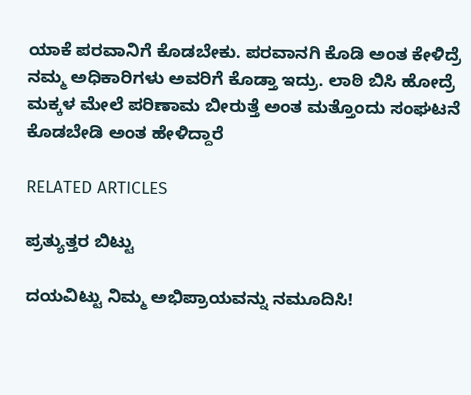ಯಾಕೆ ಪರವಾನಿಗೆ ಕೊಡಬೇಕು. ಪರವಾನಗಿ ಕೊಡಿ ಅಂತ ಕೇಳಿದ್ರೆ ನಮ್ಮ ಅಧಿಕಾರಿಗಳು ಅವರಿಗೆ ಕೊಡ್ತಾ ಇದ್ರು. ಲಾಠಿ ಬಿಸಿ ಹೋದ್ರೆ ಮಕ್ಕಳ ಮೇಲೆ ಪರಿಣಾಮ ಬೀರುತ್ತೆ ಅಂತ ಮತ್ತೊಂದು ಸಂಘಟನೆ ಕೊಡಬೇಡಿ ಅಂತ ಹೇಳಿದ್ದಾರೆ

RELATED ARTICLES

ಪ್ರತ್ಯುತ್ತರ ಬಿಟ್ಟು

ದಯವಿಟ್ಟು ನಿಮ್ಮ ಅಭಿಪ್ರಾಯವನ್ನು ನಮೂದಿಸಿ!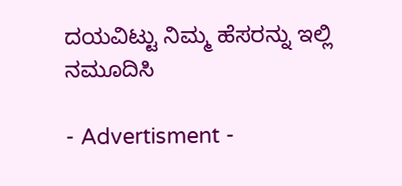ದಯವಿಟ್ಟು ನಿಮ್ಮ ಹೆಸರನ್ನು ಇಲ್ಲಿ ನಮೂದಿಸಿ

- Advertisment -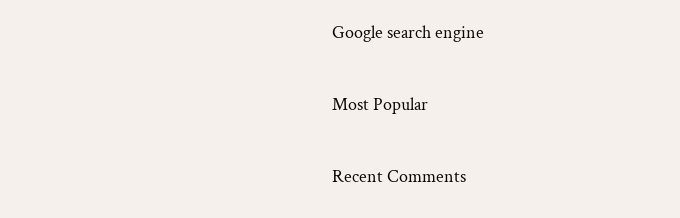Google search engine

Most Popular

Recent Comments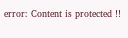error: Content is protected !!